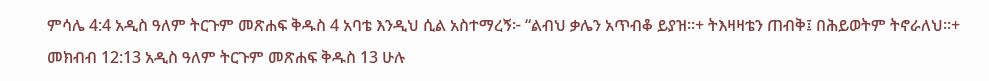ምሳሌ 4:4 አዲስ ዓለም ትርጉም መጽሐፍ ቅዱስ 4 አባቴ እንዲህ ሲል አስተማረኝ፦ “ልብህ ቃሌን አጥብቆ ይያዝ።+ ትእዛዛቴን ጠብቅ፤ በሕይወትም ትኖራለህ።+ መክብብ 12:13 አዲስ ዓለም ትርጉም መጽሐፍ ቅዱስ 13 ሁሉ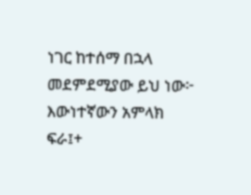ነገር ከተሰማ በኋላ መደምደሚያው ይህ ነው፦ እውነተኛውን አምላክ ፍራ፤+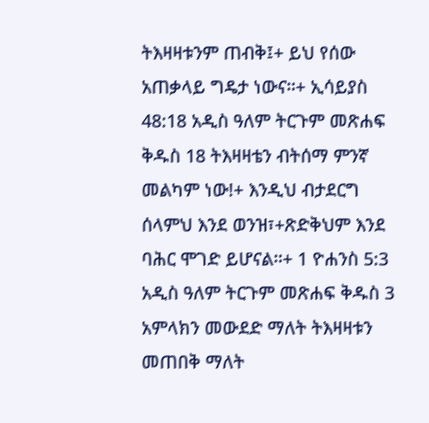ትእዛዛቱንም ጠብቅ፤+ ይህ የሰው አጠቃላይ ግዴታ ነውና።+ ኢሳይያስ 48:18 አዲስ ዓለም ትርጉም መጽሐፍ ቅዱስ 18 ትእዛዛቴን ብትሰማ ምንኛ መልካም ነው!+ እንዲህ ብታደርግ ሰላምህ እንደ ወንዝ፣+ጽድቅህም እንደ ባሕር ሞገድ ይሆናል።+ 1 ዮሐንስ 5:3 አዲስ ዓለም ትርጉም መጽሐፍ ቅዱስ 3 አምላክን መውደድ ማለት ትእዛዛቱን መጠበቅ ማለት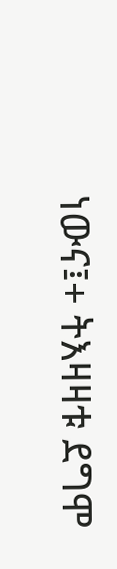ነውና፤+ ትእዛዛቱ ደግሞ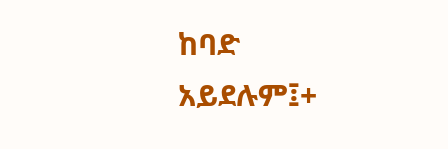ከባድ አይደሉም፤+